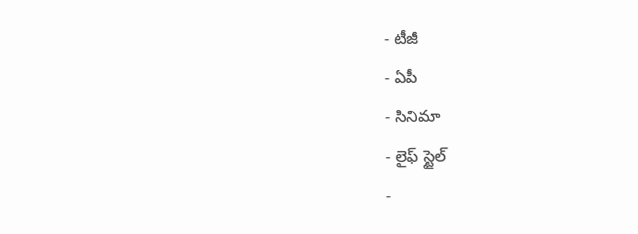- టీజీ
- ఏపీ
- సినిమా
- లైఫ్ స్టైల్
-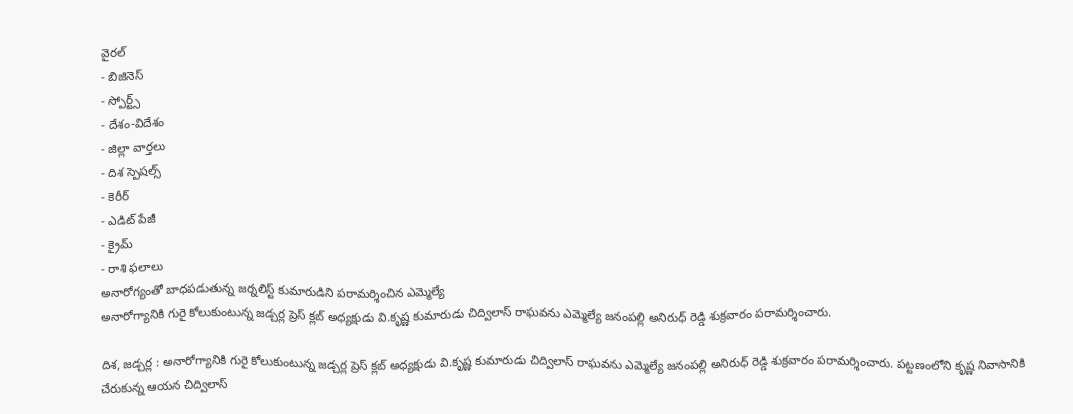వైరల్
- బిజినెస్
- స్పోర్ట్స్
- దేశం-విదేశం
- జిల్లా వార్తలు
- దిశ స్పెషల్స్
- కెరీర్
- ఎడిట్ పేజీ
- క్రైమ్
- రాశి ఫలాలు
అనారోగ్యంతో బాధపడుతున్న జర్నలిస్ట్ కుమారుడిని పరామర్శించిన ఎమ్మెల్యే
అనారోగ్యానికి గురై కోలుకుంటున్న జడ్చర్ల ప్రెస్ క్లబ్ అధ్యక్షుడు వి.కృష్ణ కుమారుడు చిద్విలాస్ రాఘవను ఎమ్మెల్యే జనంపల్లి అనిరుధ్ రెడ్డి శుక్రవారం పరామర్శించారు.

దిశ, జడ్చర్ల : అనారోగ్యానికి గురై కోలుకుంటున్న జడ్చర్ల ప్రెస్ క్లబ్ అధ్యక్షుడు వి.కృష్ణ కుమారుడు చిద్విలాస్ రాఘవను ఎమ్మెల్యే జనంపల్లి అనిరుధ్ రెడ్డి శుక్రవారం పరామర్శించారు. పట్టణంలోని కృష్ణ నివాసానికి చేరుకున్న ఆయన చిద్విలాస్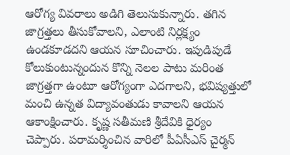ఆరోగ్య వివరాలు అడిగి తెలుసుకున్నారు. తగిన జాగ్రత్తలు తీసుకోవాలని, ఎలాంటి నిర్లక్ష్యం ఉండకూడదని ఆయన సూచించారు. ఇపుడిపుడే కోలుకుంటున్నందున కొన్ని నెలల పాటు మరింత జాగ్రత్తగా ఉంటూ ఆరోగ్యంగా ఎదగాలని, భవిష్యత్తులో మంచి ఉన్నత విద్యావంతుడు కావాలని ఆయన ఆకాంక్షించారు. కృష్ణ సతీమణి శ్రీదేవికి ధైర్యం చెప్పారు. పరామర్శించిన వారిలో పీఏసీఎస్ చైర్మన్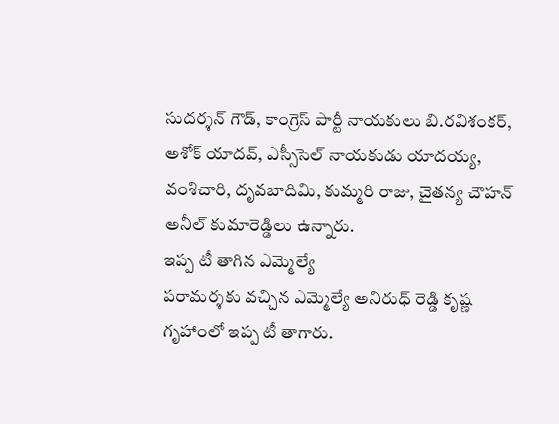సుదర్శన్ గౌడ్, కాంగ్రెస్ పార్టీ నాయకులు బి.రవిశంకర్, అశోక్ యాదవ్, ఎస్సీసెల్ నాయకుడు యాదయ్య, వంశిచారి, దృవబాదిమి, కుమ్మరి రాజు, చైతన్య చౌహన్ అనీల్ కుమారెడ్డిలు ఉన్నారు.
ఇప్ప టీ తాగిన ఎమ్మెల్యే
పరామర్శకు వచ్చిన ఎమ్మెల్యే అనిరుధ్ రెడ్డి కృష్ణ గృహాంలో ఇప్ప టీ తాగారు.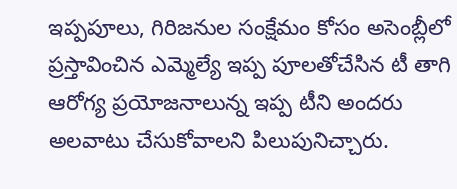ఇప్పపూలు, గిరిజనుల సంక్షేమం కోసం అసెంబ్లీలో ప్రస్తావించిన ఎమ్మెల్యే ఇప్ప పూలతోచేసిన టీ తాగి ఆరోగ్య ప్రయోజనాలున్న ఇప్ప టీని అందరు అలవాటు చేసుకోవాలని పిలుపునిచ్చారు.